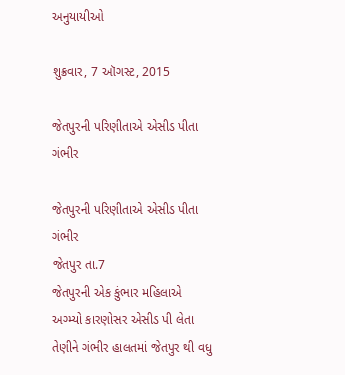અનુયાયીઓ

શુક્રવાર, 7 ઑગસ્ટ, 2015

જેતપુરની પરિણીતાએ એસીડ પીતા ગંભીર

જેતપુરની પરિણીતાએ એસીડ પીતા ગંભીર
જેતપુર તા.7
જેતપુરની એક કુંભાર મહિલાએ અગ્મ્યો કારણોસર એસીડ પી લેતા તેણીને ગંભીર હાલતમાં જેતપુર થી વધુ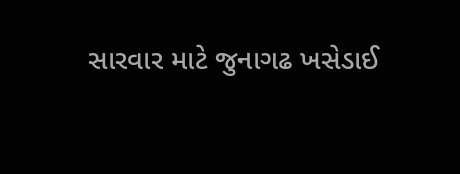સારવાર માટે જુનાગઢ ખસેડાઈ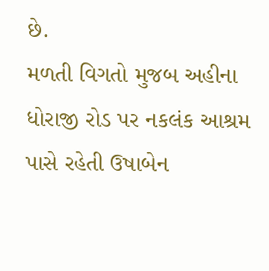છે.
મળતી વિગતો મુજબ અહીના ધોરાજી રોડ પર નકલંક આશ્રમ પાસે રહેતી ઉષાબેન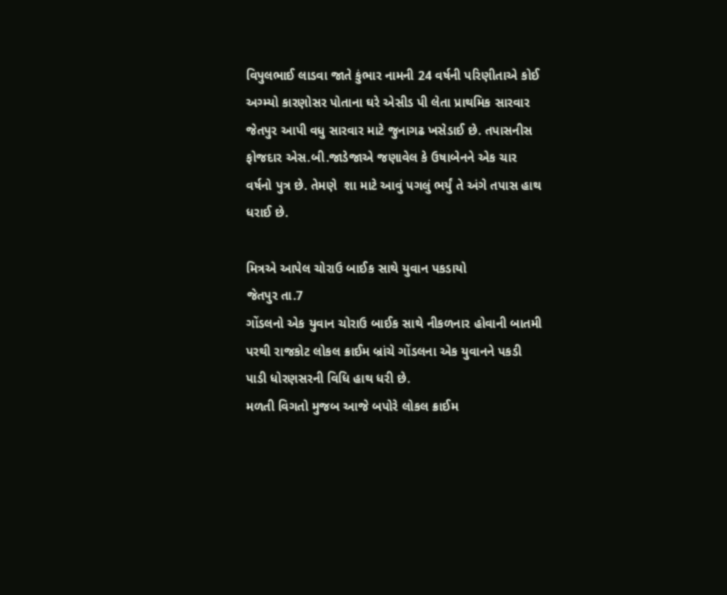વિપુલભાઈ લાડવા જાતે કુંભાર નામની 24 વર્ષની પરિણીતાએ કોઈ અગ્મ્યો કારણોસર પોતાના ઘરે એસીડ પી લેતા પ્રાથમિક સારવાર જેતપુર આપી વધુ સારવાર માટે જુનાગઢ ખસેડાઈ છે. તપાસનીસ ફોજદાર એસ.બી.જાડેજાએ જણાવેલ કે ઉષાબેનને એક ચાર વર્ષનો પુત્ર છે. તેમણે  શા માટે આવું પગલું ભર્યું તે અંગે તપાસ હાથ ધરાઈ છે.

મિત્રએ આપેલ ચોરાઉ બાઈક સાથે યુવાન પકડાયો
જેતપુર તા.7
ગોંડલનો એક યુવાન ચોરાઉ બાઈક સાથે નીકળનાર હોવાની બાતમી પરથી રાજકોટ લોકલ ક્રાઈમ બ્રાંચે ગોંડલના એક યુવાનને પકડી પાડી ધોરણસરની વિધિ હાથ ધરી છે.
મળતી વિગતો મુજબ આજે બપોરે લોકલ ક્રાઈમ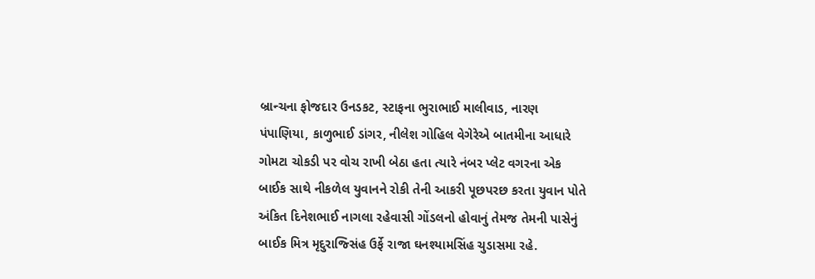બ્રાન્ચના ફોજદાર ઉનડકટ, સ્ટાફના ભુરાભાઈ માલીવાડ, નારણ પંપાણિયા, કાળુભાઈ ડાંગર, નીલેશ ગોહિલ વેગેરેએ બાતમીના આધારે ગોમટા ચોકડી પર વોચ રાખી બેઠા હતા ત્યારે નંબર પ્લેટ વગરના એક બાઈક સાથે નીકળેલ યુવાનને રોકી તેની આકરી પૂછપરછ કરતા યુવાન પોતે અંકિત દિનેશભાઈ નાગલા રહેવાસી ગોંડલનો હોવાનું તેમજ તેમની પાસેનું બાઈક મિત્ર મૃદુરાજ્સિંહ ઉર્ફે રાજા ઘનશ્યામસિંહ ચુડાસમા રહે.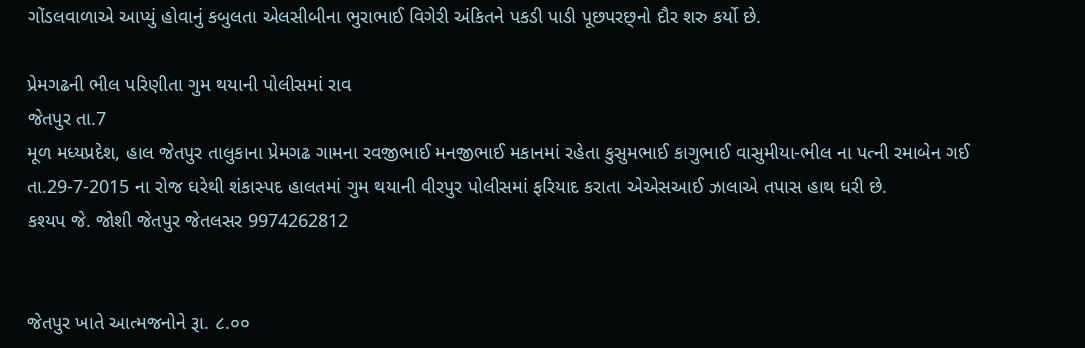ગોંડલવાળાએ આપ્યું હોવાનું કબુલતા એલસીબીના ભુરાભાઈ વિગેરી અંકિતને પકડી પાડી પૂછપરછ્નો દૌર શરુ કર્યો છે.

પ્રેમગઢની ભીલ પરિણીતા ગુમ થયાની પોલીસમાં રાવ
જેતપુર તા.7
મૂળ મધ્યપ્રદેશ, હાલ જેતપુર તાલુકાના પ્રેમગઢ ગામના રવજીભાઈ મનજીભાઈ મકાનમાં રહેતા કુસુમભાઈ કાગુભાઈ વાસુમીયા-ભીલ ના પત્ની રમાબેન ગઈ તા.29-7-2015 ના રોજ ઘરેથી શંકાસ્પદ હાલતમાં ગુમ થયાની વીરપુર પોલીસમાં ફરિયાદ કરાતા એએસઆઈ ઝાલાએ તપાસ હાથ ધરી છે.
કશ્યપ જે. જોશી જેતપુર જેતલસર 9974262812


જેતપુર ખાતે આત્મજનોને રૂા. ૮.૦૦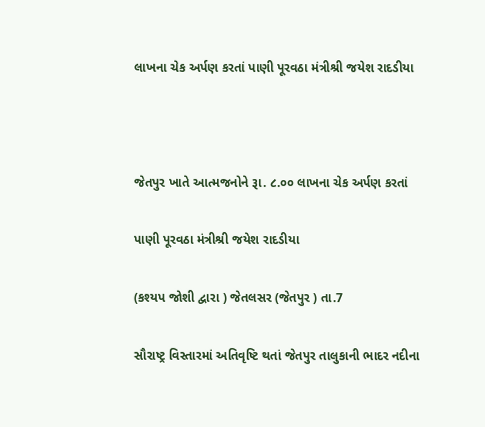લાખના ચેક અર્પણ કરતાં પાણી પૂરવઠા મંત્રીશ્રી જયેશ રાદડીયા



જેતપુર ખાતે આત્મજનોને રૂા. ૮.૦૦ લાખના ચેક અર્પણ કરતાં

પાણી પૂરવઠા મંત્રીશ્રી જયેશ રાદડીયા

(કશ્યપ જોશી દ્વારા ) જેતલસર (જેતપુર ) તા.7

સૌરાષ્ટ્ર વિસ્તારમાં અતિવૃષ્ટિ થતાં જેતપુર તાલુકાની ભાદર નદીના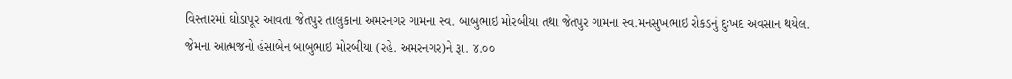વિસ્તારમાં ઘોડાપૂર આવતા જેતપુર તાલુકાના અમરનગર ગામના સ્વ. બાબુભાઇ મોરબીયા તથા જેતપુર ગામના સ્વ.મનસુખભાઇ રોકડનું દુઃખદ અવસાન થયેલ. જેમના આત્મજનો હંસાબેન બાબુભાઇ મોરબીયા (રહે. અમરનગર)ને રૂા. ૪.૦૦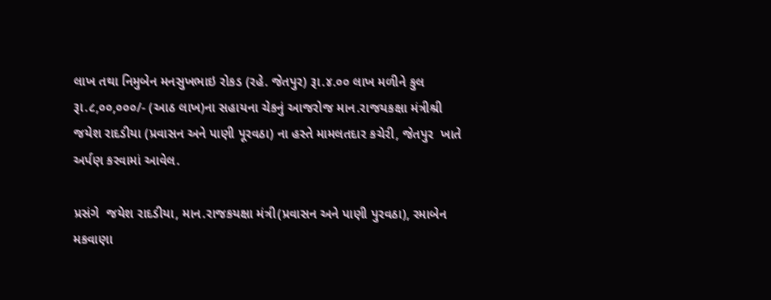લાખ તથા નિમુબેન મનસુખભાઇ રોકડ (રહે. જેતપુર) રૂા.૪.૦૦ લાખ મળીને કુલ રૂા.૮,૦૦,૦૦૦/- (આઠ લાખ)ના સહાયના ચેકનું આજરોજ માન.રાજયકક્ષા મંત્રીશ્રી જયેશ રાદડીયા (પ્રવાસન અને પાણી પૂરવઠા) ના હસ્તે મામલતદાર કચેરી, જેતપુર  ખાતે અર્પણ કરવામાં આવેલ.

પ્રસંગે  જયેશ રાદડીયા, માન.રાજકયક્ષા મંત્રી(પ્રવાસન અને પાણી પુરવઠા), રમાબેન  મકવાણા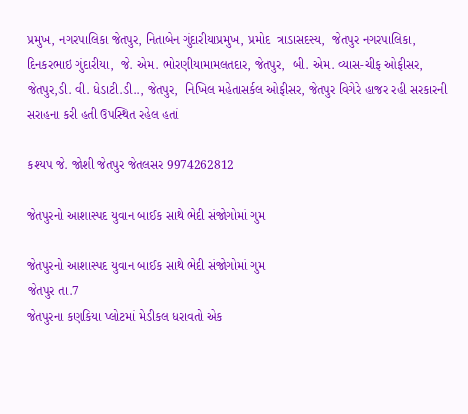પ્રમુખ, નગરપાલિકા જેતપુર, નિતાબેન ગુંદારીયાપ્રમુખ, પ્રમોદ  ત્રાડાસદસ્ય,  જેતપુર નગરપાલિકા, દિનકરભાઇ ગુંદારીયા,  જે. એમ. ભોરણીયામામલતદાર, જેતપુર,  બી. એમ. વ્યાસ-ચીફ ઓફીસર, જેતપુર,ડી. વી. ધેડાટી.ડી.., જેતપુર,  નિખિલ મહેતાસર્કલ ઓફીસર, જેતપુર વિગેરે હાજર રહી સરકારની સરાહના કરી હતી ઉપસ્થિત રહેલ હતાં

કશ્યપ જે. જોશી જેતપુર જેતલસર 9974262812

જેતપુરનો આશાસ્પદ યુવાન બાઈક સાથે ભેદી સંજોગોમાં ગુમ

જેતપુરનો આશાસ્પદ યુવાન બાઈક સાથે ભેદી સંજોગોમાં ગુમ
જેતપુર તા.7
જેતપુરના કણકિયા પ્લોટમાં મેડીકલ ધરાવતો એક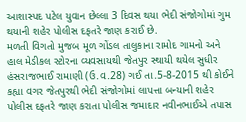આશાસ્પદ પટેલ યુવાન છેલ્લા 3 દિવસ થયા ભેદી સંજોગોમાં ગુમ થયાની શહેર પોલીસ દફતરે જાણ કરાઈ છે.
મળતી વિગતો મુજબ મૂળ ગોંડલ તાલુકાના રામોદ ગામનો અને હાલ મેડીકલ સ્ટોરના વ્યવસાયથી જેતપુર સ્થાયી થયેલ સુધીર હંસરાજભાઈ રામાણી (ઉ.વ.28) ગઈ તા.5-8-2015 થી કોઈને કહ્યા વગર જેતપુરથી ભેદી સંજોગોમાં લાપત્તા બન્યાની શહેર પોલીસ દફતરે જાણ કરાતા પોલીસ જમાદાર નવીનભાઈએ તપાસ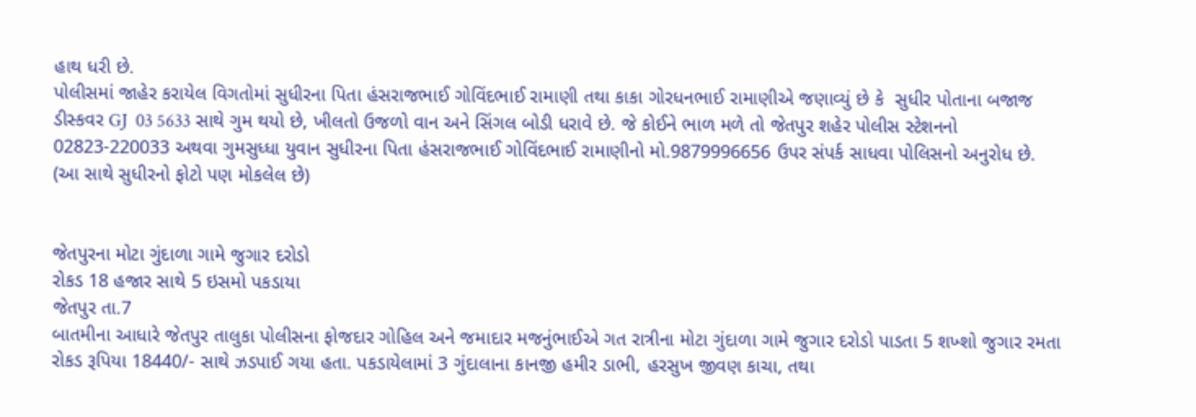હાથ ધરી છે.
પોલીસમાં જાહેર કરાયેલ વિગતોમાં સુધીરના પિતા હંસરાજભાઈ ગોવિંદભાઈ રામાણી તથા કાકા ગોરધનભાઈ રામાણીએ જણાવ્યું છે કે  સુધીર પોતાના બજાજ ડીસ્કવર GJ  03 5633 સાથે ગુમ થયો છે, ખીલતો ઉજળો વાન અને સિંગલ બોડી ધરાવે છે. જે કોઈને ભાળ મળે તો જેતપુર શહેર પોલીસ સ્ટેશનનો 02823-220033 અથવા ગુમસુધ્ધા યુવાન સુધીરના પિતા હંસરાજભાઈ ગોવિંદભાઈ રામાણીનો મો.9879996656 ઉપર સંપર્ક સાધવા પોલિસનો અનુરોધ છે.
(આ સાથે સુધીરનો ફોટો પણ મોકલેલ છે)


જેતપુરના મોટા ગુંદાળા ગામે જુગાર દરોડો
રોકડ 18 હજાર સાથે 5 ઇસમો પકડાયા
જેતપુર તા.7
બાતમીના આધારે જેતપુર તાલુકા પોલીસના ફોજદાર ગોહિલ અને જમાદાર મજનુંભાઈએ ગત રાત્રીના મોટા ગુંદાળા ગામે જુગાર દરોડો પાડતા 5 શખ્શો જુગાર રમતા રોકડ રૂપિયા 18440/- સાથે ઝડપાઈ ગયા હતા. પકડાયેલામાં 3 ગુંદાલાના કાનજી હમીર ડાભી, હરસુખ જીવણ કાચા, તથા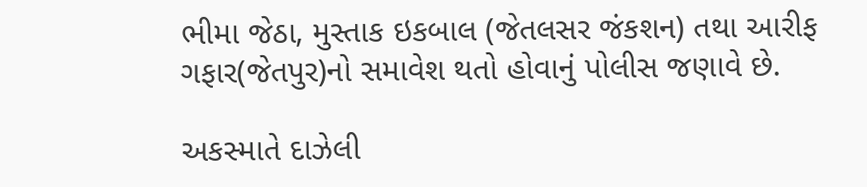ભીમા જેઠા, મુસ્તાક ઇકબાલ (જેતલસર જંકશન) તથા આરીફ ગફાર(જેતપુર)નો સમાવેશ થતો હોવાનું પોલીસ જણાવે છે.

અકસ્માતે દાઝેલી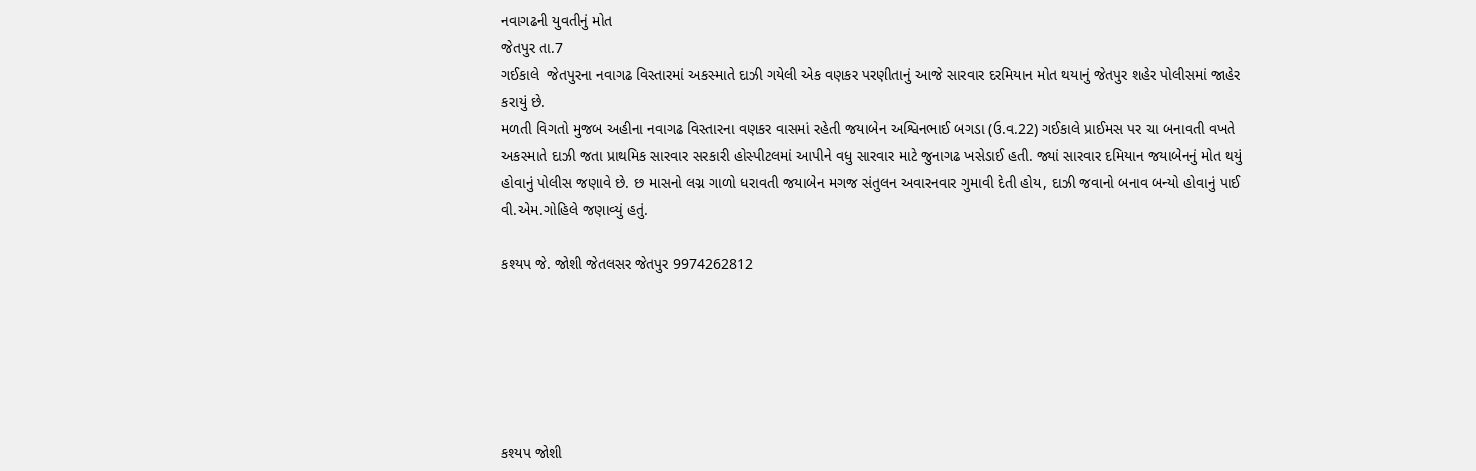નવાગઢની યુવતીનું મોત
જેતપુર તા.7
ગઈકાલે  જેતપુરના નવાગઢ વિસ્તારમાં અકસ્માતે દાઝી ગયેલી એક વણકર પરણીતાનું આજે સારવાર દરમિયાન મોત થયાનું જેતપુર શહેર પોલીસમાં જાહેર કરાયું છે.
મળતી વિગતો મુજબ અહીના નવાગઢ વિસ્તારના વણકર વાસમાં રહેતી જયાબેન અશ્વિનભાઈ બગડા (ઉ.વ.22) ગઈકાલે પ્રાઈમસ પર ચા બનાવતી વખતે અકસ્માતે દાઝી જતા પ્રાથમિક સારવાર સરકારી હોસ્પીટલમાં આપીને વધુ સારવાર માટે જુનાગઢ ખસેડાઈ હતી. જ્યાં સારવાર દમિયાન જયાબેનનું મોત થયું હોવાનું પોલીસ જણાવે છે. છ માસનો લગ્ન ગાળો ધરાવતી જયાબેન મગજ સંતુલન અવારનવાર ગુમાવી દેતી હોય, દાઝી જવાનો બનાવ બન્યો હોવાનું પાઈ વી.એમ.ગોહિલે જણાવ્યું હતું.

કશ્યપ જે. જોશી જેતલસર જેતપુર 9974262812






કશ્યપ જોશી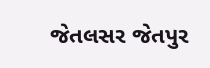જેતલસર જેતપુર